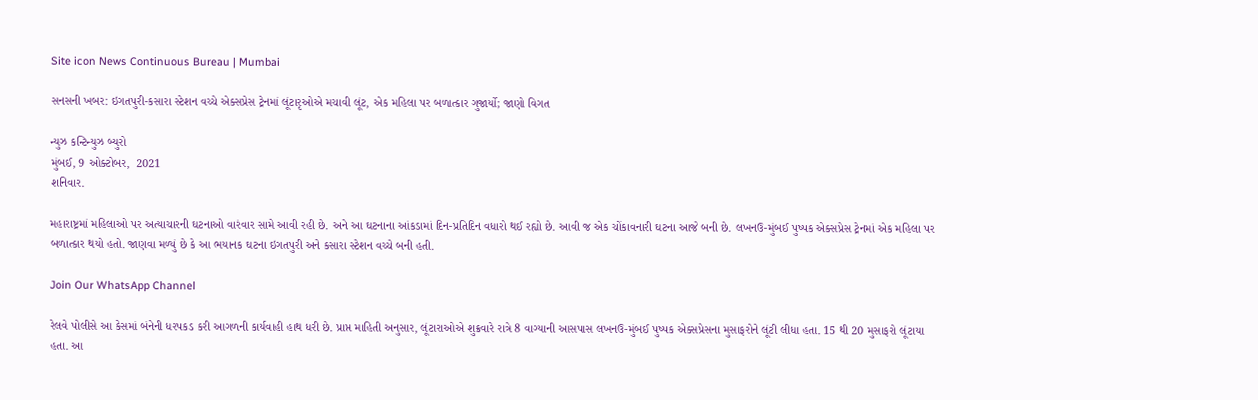Site icon News Continuous Bureau | Mumbai

સનસની ખબર: ઇગતપુરી-કસારા સ્ટેશન વચ્ચે એક્સપ્રેસ ટ્રેનમાં લૂંટારૃઓએ મચાવી લૂંટ, એક મહિલા પર બળાત્કાર ગુજાર્યો; જાણો વિગત

ન્યુઝ કન્ટિન્યુઝ બ્યુરો
મુંબઈ, 9 ઓક્ટોબર,  2021
શનિવાર.

મહારાષ્ટ્રમાં મહિલાઓ પર અત્યાચારની ઘટનાઓ વારંવાર સામે આવી રહી છે. અને આ ઘટનાના આંકડામાં દિન-પ્રતિદિન વધારો થઈ રહ્યો છે. આવી જ એક ચોંકાવનારી ઘટના આજે બની છે. લખનઉ-મુંબઈ પુષ્પક એક્સપ્રેસ ટ્રેનમાં એક મહિલા પર બળાત્કાર થયો હતો. જાણવા મળ્યું છે કે આ ભયાનક ઘટના ઇગતપુરી અને કસારા સ્ટેશન વચ્ચે બની હતી.

Join Our WhatsApp Channel

રેલવે પોલીસે આ કેસમાં બંનેની ધરપકડ કરી આગળની કાર્યવાહી હાથ ધરી છે. પ્રાપ્ત માહિતી અનુસાર, લૂંટારાઓએ શુક્રવારે રાત્રે 8 વાગ્યાની આસપાસ લખનઉ-મુંબઈ પુષ્પક એક્સપ્રેસના મુસાફરોને લૂંટી લીધા હતા. 15 થી 20 મુસાફરો લૂંટાયા હતા. આ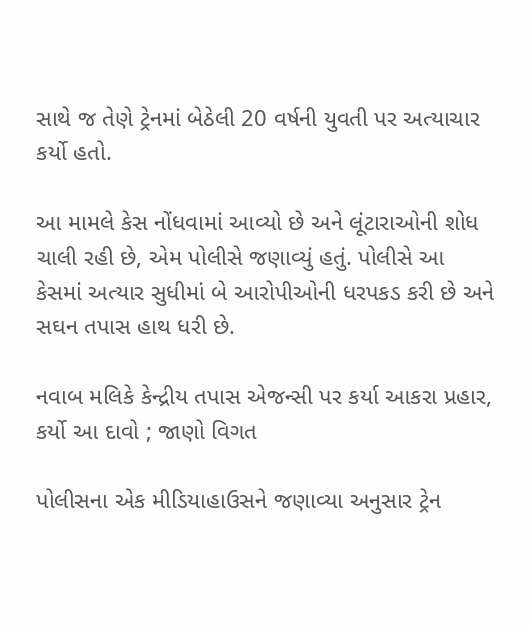સાથે જ તેણે ટ્રેનમાં બેઠેલી 20 વર્ષની યુવતી પર અત્યાચાર કર્યો હતો.

આ મામલે કેસ નોંધવામાં આવ્યો છે અને લૂંટારાઓની શોધ ચાલી રહી છે, એમ પોલીસે જણાવ્યું હતું. પોલીસે આ કેસમાં અત્યાર સુધીમાં બે આરોપીઓની ધરપકડ કરી છે અને સઘન તપાસ હાથ ધરી છે.

નવાબ મલિકે કેન્દ્રીય તપાસ એજન્સી પર કર્યા આકરા પ્રહાર, કર્યો આ દાવો ; જાણો વિગત

પોલીસના એક મીડિયાહાઉસને જણાવ્યા અનુસાર ટ્રેન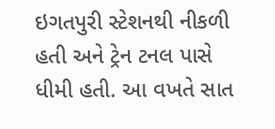ઇગતપુરી સ્ટેશનથી નીકળી હતી અને ટ્રેન ટનલ પાસે ધીમી હતી. આ વખતે સાત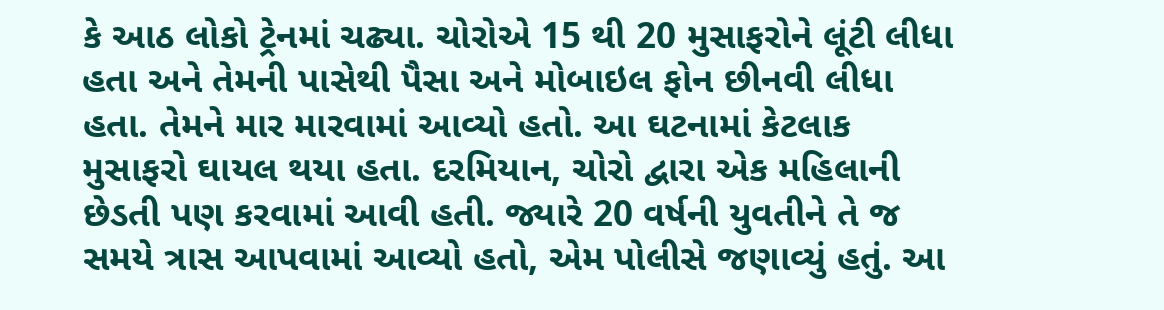કે આઠ લોકો ટ્રેનમાં ચઢ્યા. ચોરોએ 15 થી 20 મુસાફરોને લૂંટી લીધા હતા અને તેમની પાસેથી પૈસા અને મોબાઇલ ફોન છીનવી લીધા હતા. તેમને માર મારવામાં આવ્યો હતો. આ ઘટનામાં કેટલાક મુસાફરો ઘાયલ થયા હતા. દરમિયાન, ચોરો દ્વારા એક મહિલાની છેડતી પણ કરવામાં આવી હતી. જ્યારે 20 વર્ષની યુવતીને તે જ સમયે ત્રાસ આપવામાં આવ્યો હતો, એમ પોલીસે જણાવ્યું હતું. આ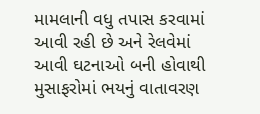મામલાની વધુ તપાસ કરવામાં આવી રહી છે અને રેલવેમાં આવી ઘટનાઓ બની હોવાથી મુસાફરોમાં ભયનું વાતાવરણ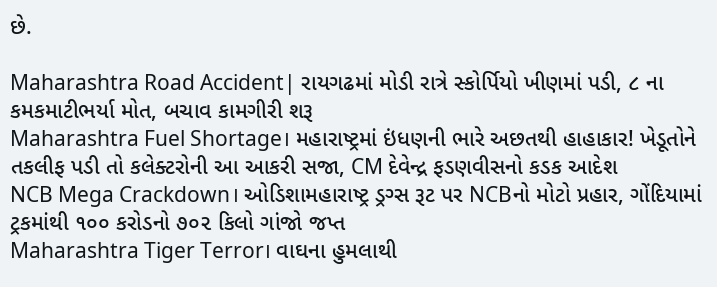છે.

Maharashtra Road Accident| રાયગઢમાં મોડી રાત્રે સ્કોર્પિયો ખીણમાં પડી, ૮ ના કમકમાટીભર્યા મોત, બચાવ કામગીરી શરૂ
Maharashtra Fuel Shortage। મહારાષ્ટ્રમાં ઇંધણની ભારે અછતથી હાહાકાર! ખેડૂતોને તકલીફ પડી તો કલેક્ટરોની આ આકરી સજા, CM દેવેન્દ્ર ફડણવીસનો કડક આદેશ
NCB Mega Crackdown। ઓડિશામહારાષ્ટ્ર ડ્રગ્સ રૂટ પર NCBનો મોટો પ્રહાર, ગોંદિયામાં ટ્રકમાંથી ૧૦૦ કરોડનો ૭૦૨ કિલો ગાંજો જપ્ત
Maharashtra Tiger Terror। વાઘના હુમલાથી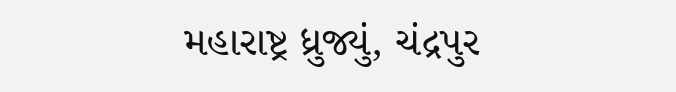મહારાષ્ટ્ર ધ્રુજ્યું, ચંદ્રપુર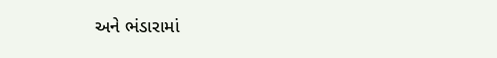અને ભંડારામાં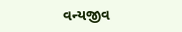વન્યજીવ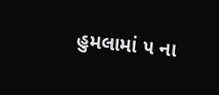હુમલામાં ૫ ના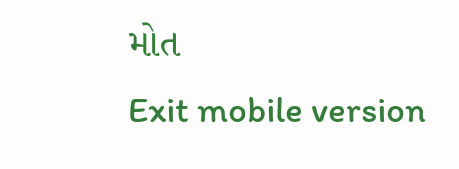મોત
Exit mobile version